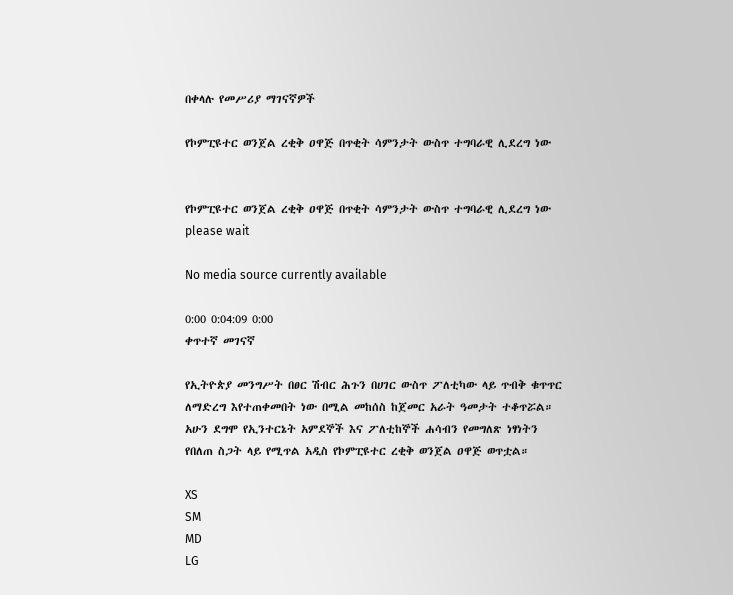በቀላሉ የመሥሪያ ማገናኛዎች

የኮምፒዩተር ወንጀል ረቂቅ ዐዋጅ በጥቂት ሳምንታት ውስጥ ተግባራዊ ሊደረግ ነው


የኮምፒዩተር ወንጀል ረቂቅ ዐዋጅ በጥቂት ሳምንታት ውስጥ ተግባራዊ ሊደረግ ነው
please wait

No media source currently available

0:00 0:04:09 0:00
ቀጥተኛ መገናኛ

የኢትዮጵያ መንግሥት በፀር ሽብር ሕጉን በሀገር ውስጥ ፖለቲካው ላይ ጥብቅ ቁጥጥር ለማድረግ እየተጠቀመበት ነው በሚል መከሰስ ከጀመር አራት ዓመታት ተቆጥሯል። አሁን ደግሞ የኢንተርኔት አምደኞች እና ፖለቲከኞች ሐሳብን የመግለጽ ነፃነትን የበለጠ ስጋት ላይ የሚጥል አዲስ የኮምፒዩተር ረቂቅ ወንጀል ዐዋጅ ወጥቷል።

XS
SM
MD
LG